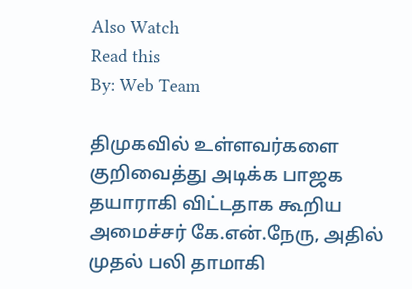Also Watch
Read this
By: Web Team

திமுகவில் உள்ளவர்களை குறிவைத்து அடிக்க பாஜக தயாராகி விட்டதாக கூறிய அமைச்சர் கே.என்.நேரு, அதில் முதல் பலி தாமாகி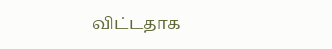விட்டதாக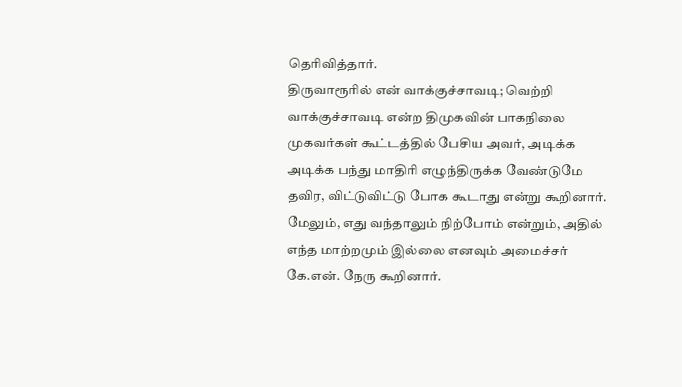தெரிவித்தார்.
திருவாரூரில் என் வாக்குச்சாவடி; வெற்றி வாக்குச்சாவடி என்ற திமுகவின் பாகநிலை முகவர்கள் கூட்டத்தில் பேசிய அவர், அடிக்க அடிக்க பந்து மாதிரி எழுந்திருக்க வேண்டுமே தவிர, விட்டுவிட்டு போக கூடாது என்று கூறினார். மேலும், எது வந்தாலும் நிற்போம் என்றும், அதில் எந்த மாற்றமும் இல்லை எனவும் அமைச்சர் கே.என். நேரு கூறினார்.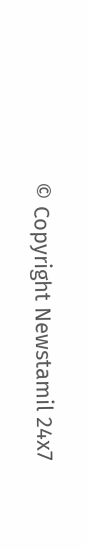© Copyright Newstamil 24x7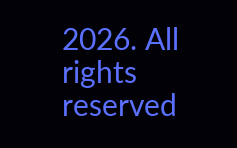2026. All rights reserved